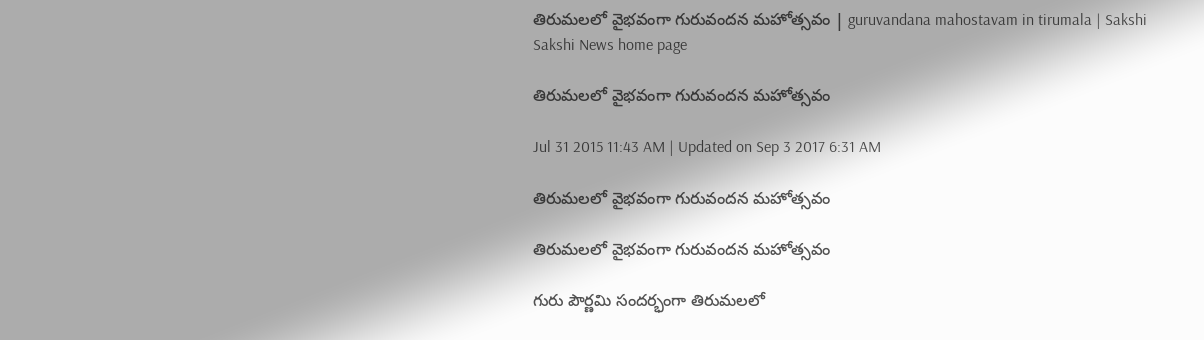తిరుమలలో వైభవంగా గురువందన మహోత్సవం | guruvandana mahostavam in tirumala | Sakshi
Sakshi News home page

తిరుమలలో వైభవంగా గురువందన మహోత్సవం

Jul 31 2015 11:43 AM | Updated on Sep 3 2017 6:31 AM

తిరుమలలో వైభవంగా గురువందన మహోత్సవం

తిరుమలలో వైభవంగా గురువందన మహోత్సవం

గురు పౌర్ణమి సందర్భంగా తిరుమలలో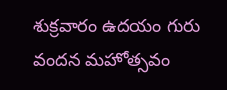శుక్రవారం ఉదయం గురు వందన మహోత్సవం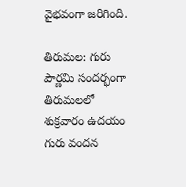వైభవంగా జరిగింది.

తిరుమల: గురు పౌర్ణమి సందర్భంగా తిరుమలలో శుక్రవారం ఉదయం గురు వందన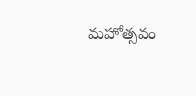మహోత్సవం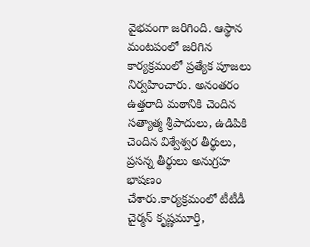వైభవంగా జరిగింది. ఆస్థాన మంటపంలో జరిగిన కార్యక్రమంలో ప్రత్యేక పూజలు నిర్వహించారు. అనంతరం ఉత్తరాది మఠానికి చెందిన సత్యాత్మ శ్రీపాదులు, ఉడిపికి చెందిన విశ్వేశ్వర తీర్థులు, ప్రసన్న తీర్థులు అనుగ్రహ భాషణం చేశారు.కార్యక్రమంలో టీటీడీ చైర్మన్ కృష్ణమూర్తి,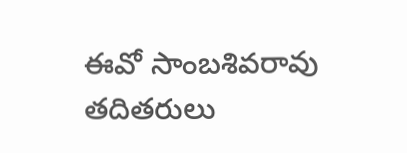ఈవో సాంబశివరావు తదితరులు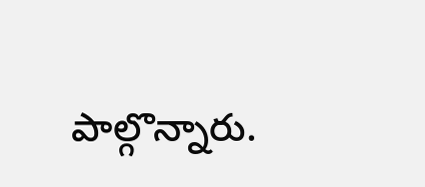పాల్గొన్నారు.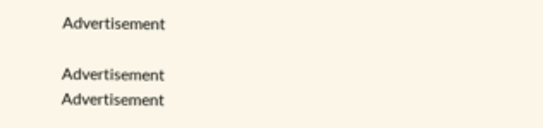Advertisement

Advertisement
Advertisement